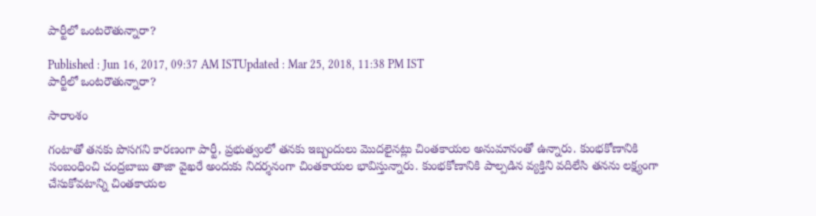పార్టీలో ఒంటరౌతున్నారా?

Published : Jun 16, 2017, 09:37 AM ISTUpdated : Mar 25, 2018, 11:38 PM IST
పార్టీలో ఒంటరౌతున్నారా?

సారాంశం

గంటాతో తనకు పొసగని కారణంగా పార్టీ, ప్రభుత్వంలో తనకు ఇబ్బందులు మొదలైనట్లు చింతకాయల అనుమానంతో ఉన్నారు. కుంభకోణానికి సంబంధించి చంద్రబాబు తాజా వైఖరే అందుకు నిదర్శనంగా చింతకాయల భావిస్తున్నారు. కుంభకోణానికి పాల్పడిన వ్యక్తిని వదిలేసి తనను లక్ష్యంగా చేసుకోవటాన్ని చింతకాయల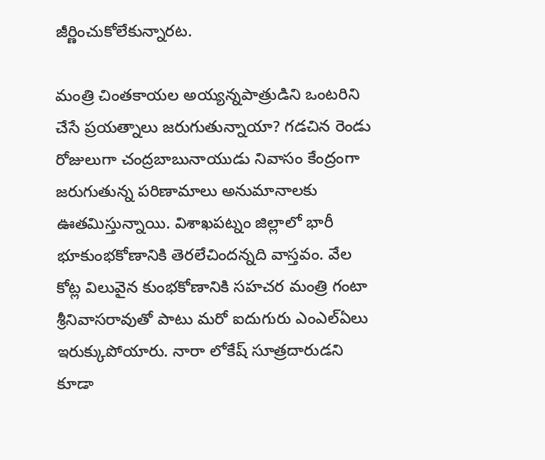జీర్ణించుకోలేకున్నారట.

మంత్రి చింతకాయల అయ్యన్నపాత్రుడిని ఒంటరిని చేసే ప్రయత్నాలు జరుగుతున్నాయా? గడచిన రెండు రోజులుగా చంద్రబాబునాయుడు నివాసం కేంద్రంగా జరుగుతున్న పరిణామాలు అనుమానాలకు ఊతమిస్తున్నాయి. విశాఖపట్నం జిల్లాలో భారీ భూకుంభకోణానికి తెరలేచిందన్నది వాస్తవం. వేల కోట్ల విలువైన కుంభకోణానికి సహచర మంత్రి గంటా శ్రీనివాసరావుతో పాటు మరో ఐదుగురు ఎంఎల్ఏలు ఇరుక్కుపోయారు. నారా లోకేష్ సూత్రదారుడని కూడా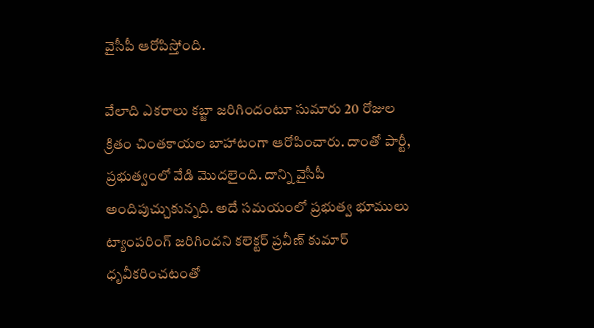వైసీపీ ఆరోపిస్తోంది.

వేలాది ఎకరాలు కబ్జా జరిగిందంటూ సుమారు 20 రోజుల క్రితం చింతకాయల బాహాటంగా ఆరోపించారు. దాంతో పార్టీ, ప్రభుత్వంలో వేడి మొదలైంది. దాన్ని వైసీపీ అందిపుచ్చుకున్నది. అదే సమయంలో ప్రభుత్వ భూములు ట్యాంపరింగ్ జరిగిందని కలెక్టర్ ప్రవీణ్ కుమార్ ధృవీకరించటంతో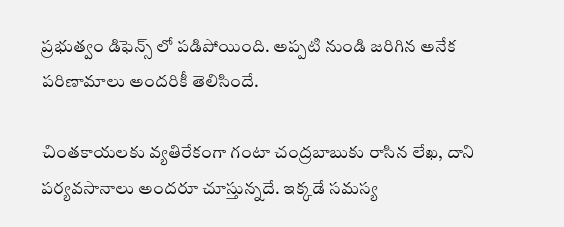ప్రభుత్వం డిఫెన్స్ లో పడిపోయింది. అప్పటి నుండి జరిగిన అనేక పరిణామాలు అందరికీ తెలిసిందే.

చింతకాయలకు వ్యతిరేకంగా గంటా చంద్రబాబుకు రాసిన లేఖ, దాని పర్యవసానాలు అందరూ చూస్తున్నదే. ఇక్కడే సమస్య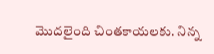మొదలైంది చింతకాయలకు. నిన్న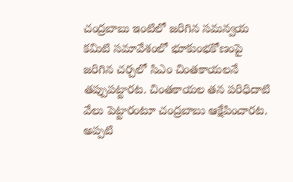చంద్రబాబు ఇంటిలో జరిగిన సమన్వయ కమిటి సమావేశంలో భూకుంభకోణంపై జరిగిన చర్చలో సిఎం చింతకాయలనే తప్పుపట్టారట. చింతకాయల తన పరిధిదాటి వేలు పెట్టారంటూ చంద్రబాబు ఆక్షేపించారట. అప్పటి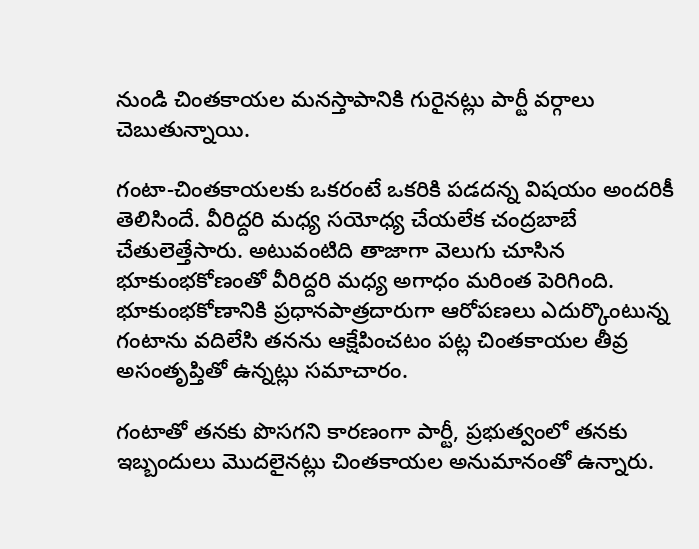నుండి చింతకాయల మనస్తాపానికి గురైనట్లు పార్టీ వర్గాలు చెబుతున్నాయి.

గంటా-చింతకాయలకు ఒకరంటే ఒకరికి పడదన్న విషయం అందరికీ తెలిసిందే. వీరిద్దరి మధ్య సయోధ్య చేయలేక చంద్రబాబే చేతులెత్తేసారు. అటువంటిది తాజాగా వెలుగు చూసిన భూకుంభకోణంతో వీరిద్దరి మధ్య అగాధం మరింత పెరిగింది. భూకుంభకోణానికి ప్రధానపాత్రదారుగా ఆరోపణలు ఎదుర్కొంటున్న గంటాను వదిలేసి తనను ఆక్షేపించటం పట్ల చింతకాయల తీవ్ర అసంతృప్తితో ఉన్నట్లు సమాచారం.

గంటాతో తనకు పొసగని కారణంగా పార్టీ, ప్రభుత్వంలో తనకు ఇబ్బందులు మొదలైనట్లు చింతకాయల అనుమానంతో ఉన్నారు.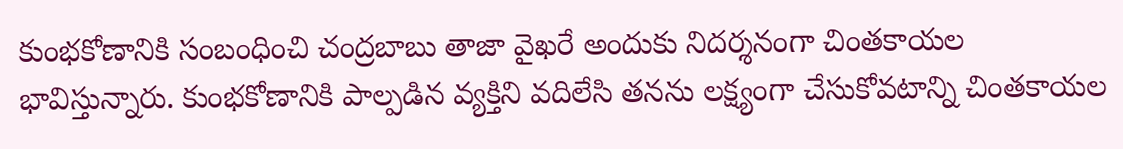కుంభకోణానికి సంబంధించి చంద్రబాబు తాజా వైఖరే అందుకు నిదర్శనంగా చింతకాయల భావిస్తున్నారు. కుంభకోణానికి పాల్పడిన వ్యక్తిని వదిలేసి తనను లక్ష్యంగా చేసుకోవటాన్ని చింతకాయల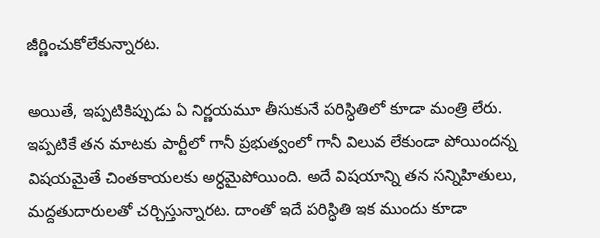జీర్ణించుకోలేకున్నారట.

అయితే, ఇప్పటికిప్పుడు ఏ నిర్ణయమూ తీసుకునే పరిస్ధితిలో కూడా మంత్రి లేరు. ఇప్పటికే తన మాటకు పార్టీలో గానీ ప్రభుత్వంలో గానీ విలువ లేకుండా పోయిందన్న విషయమైతే చింతకాయలకు అర్ధమైపోయింది. అదే విషయాన్ని తన సన్నిహితులు, మద్దతుదారులతో చర్చిస్తున్నారట. దాంతో ఇదే పరిస్ధితి ఇక ముందు కూడా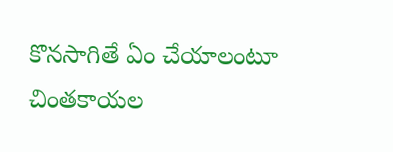కొనసాగితే ఏం చేయాలంటూ చింతకాయల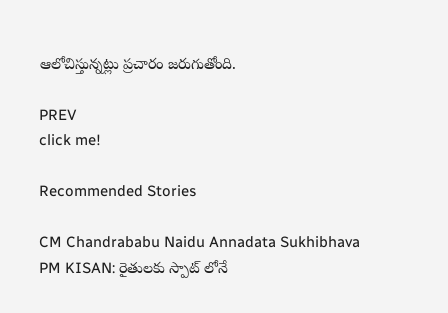ఆలోచిస్తున్నట్లు ప్రచారం జరుగుతోంది.

PREV
click me!

Recommended Stories

CM Chandrababu Naidu Annadata Sukhibhava PM KISAN: రైతులకు స్పాట్ లోనే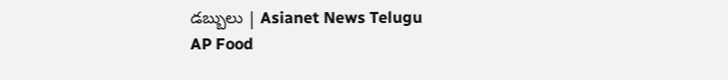డబ్బులు | Asianet News Telugu
AP Food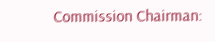Commission Chairman: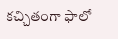కచ్చితంగా ఫాలో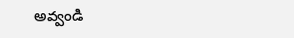అవ్వండి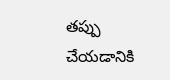తప్పు చేయడానికి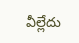వీల్లేదు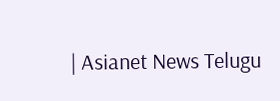| Asianet News Telugu